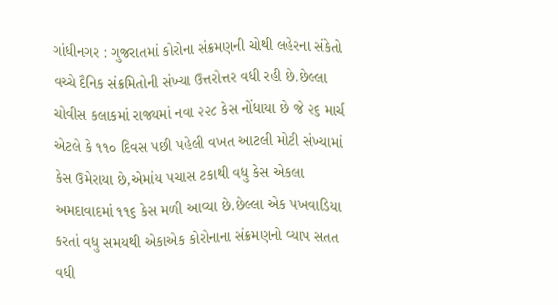ગાંધીનગર : ગુજરાતમાં કોરોના સંક્રમણની ચોથી લહેરના સંકેતો વચ્ચે દૈનિક સંક્રમિતોની સંખ્યા ઉત્તરોત્તર વધી રહી છે.છેલ્લા ચોવીસ કલાકમાં રાજ્યમાં નવા ૨૨૮ કેસ નોંધાયા છે જે ૨૬ માર્ચ એટલે કે ૧૧૦ દિવસ પછી પહેલી વખત આટલી મોટી સંખ્યામાં કેસ ઉમેરાયા છે,એમાંય પચાસ ટકાથી વધુ કેસ એકલા અમદાવાદમાં ૧૧૬ કેસ મળી આવ્યા છે.છેલ્લા એક પખવાડિયા કરતાં વધુ સમયથી એકાએક કોરોનાના સંક્રમણનો વ્યાપ સતત વધી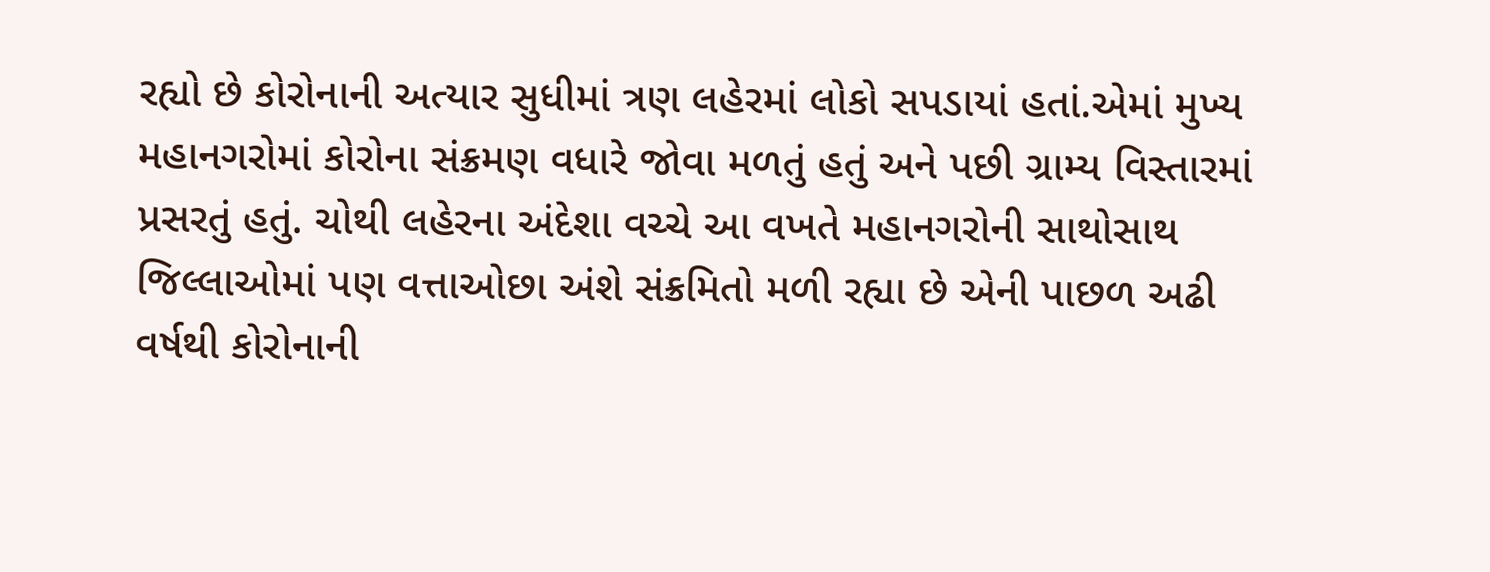રહ્યો છે કોરોનાની અત્યાર સુધીમાં ત્રણ લહેરમાં લોકો સપડાયાં હતાં.એમાં મુખ્ય મહાનગરોમાં કોરોના સંક્રમણ વધારે જોવા મળતું હતું અને પછી ગ્રામ્ય વિસ્તારમાં પ્રસરતું હતું. ચોથી લહેરના અંદેશા વચ્ચે આ વખતે મહાનગરોની સાથોસાથ જિલ્લાઓમાં પણ વત્તાઓછા અંશે સંક્રમિતો મળી રહ્યા છે એની પાછળ અઢી વર્ષથી કોરોનાની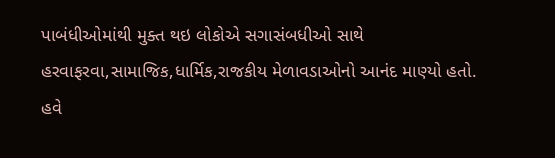પાબંધીઓમાંથી મુક્ત થઇ લોકોએ સગાસંબધીઓ સાથે હરવાફરવા,સામાજિક,ધાર્મિક,રાજકીય મેળાવડાઓનો આનંદ માણ્યો હતો.
હવે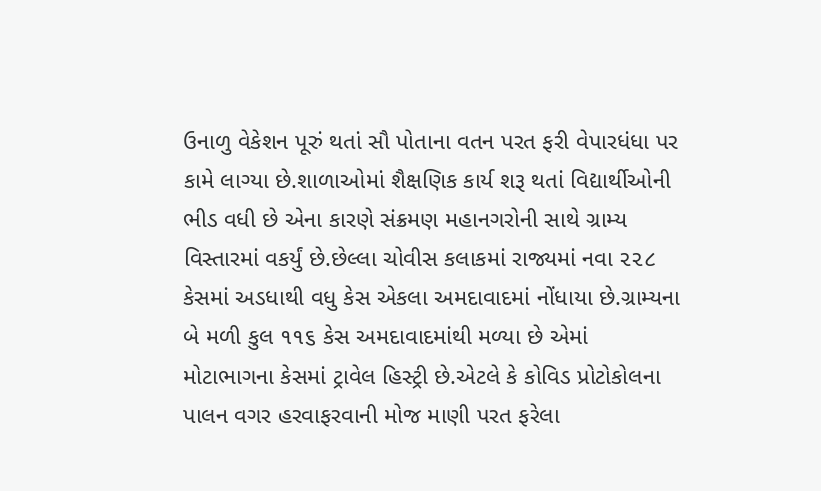ઉનાળુ વેકેશન પૂરું થતાં સૌ પોતાના વતન પરત ફરી વેપારધંધા પર કામે લાગ્યા છે.શાળાઓમાં શૈક્ષણિક કાર્ય શરૂ થતાં વિદ્યાર્થીઓની ભીડ વધી છે એના કારણે સંક્રમણ મહાનગરોની સાથે ગ્રામ્ય વિસ્તારમાં વકર્યું છે.છેલ્લા ચોવીસ કલાકમાં રાજ્યમાં નવા ૨૨૮ કેસમાં અડધાથી વધુ કેસ એકલા અમદાવાદમાં નોંધાયા છે.ગ્રામ્યના બે મળી કુલ ૧૧૬ કેસ અમદાવાદમાંથી મળ્યા છે એમાં મોટાભાગના કેસમાં ટ્રાવેલ હિસ્ટ્રી છે.એટલે કે કોવિડ પ્રોટોકોલના પાલન વગર હરવાફરવાની મોજ માણી પરત ફરેલા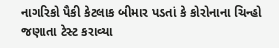નાગરિકો પૈકી કેટલાક બીમાર પડતાં કે કોરોનાના ચિન્હો જણાતા ટેસ્ટ કરાવ્યા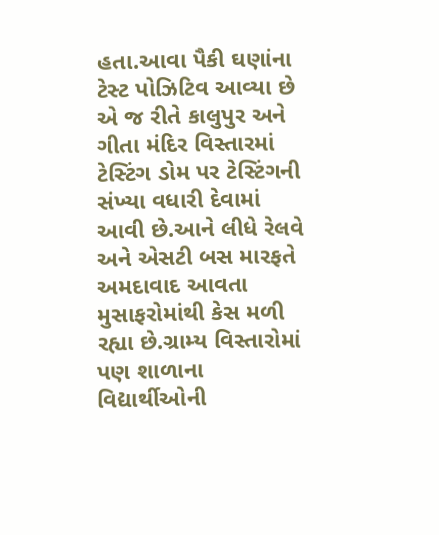હતા.આવા પૈકી ઘણાંના ટેસ્ટ પોઝિટિવ આવ્યા છે એ જ રીતે કાલુપુર અને ગીતા મંદિર વિસ્તારમાં ટેસ્ટિંગ ડોમ પર ટેસ્ટિંગની સંખ્યા વધારી દેવામાં આવી છે.આને લીધે રેલવે અને એસટી બસ મારફતે અમદાવાદ આવતા મુસાફરોમાંથી કેસ મળી રહ્યા છે.ગ્રામ્ય વિસ્તારોમાં પણ શાળાના વિદ્યાર્થીઓની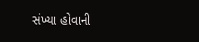સંખ્યા હોવાની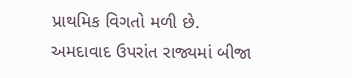પ્રાથમિક વિગતો મળી છે.
અમદાવાદ ઉપરાંત રાજ્યમાં બીજા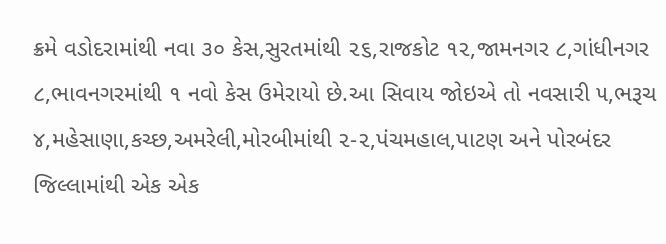ક્રમે વડોદરામાંથી નવા ૩૦ કેસ,સુરતમાંથી ૨૬,રાજકોટ ૧૨,જામનગર ૮,ગાંધીનગર ૮,ભાવનગરમાંથી ૧ નવો કેસ ઉમેરાયો છે.આ સિવાય જોઇએ તો નવસારી ૫,ભરૂચ ૪,મહેસાણા,કચ્છ,અમરેલી,મોરબીમાંથી ૨-૨,પંચમહાલ,પાટણ અને પોરબંદર જિલ્લામાંથી એક એક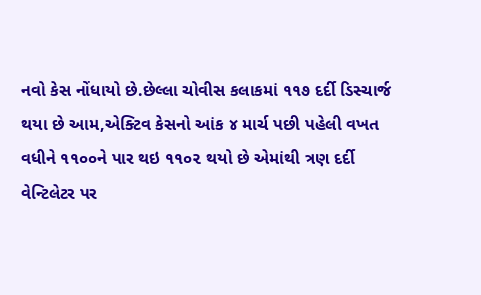નવો કેસ નોંધાયો છે.છેલ્લા ચોવીસ કલાકમાં ૧૧૭ દર્દી ડિસ્ચાર્જ થયા છે આમ,એક્ટિવ કેસનો આંક ૪ માર્ચ પછી પહેલી વખત વધીને ૧૧૦૦ને પાર થઇ ૧૧૦૨ થયો છે એમાંથી ત્રણ દર્દી વેન્ટિલેટર પર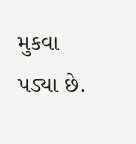મુકવા પડ્યા છે.